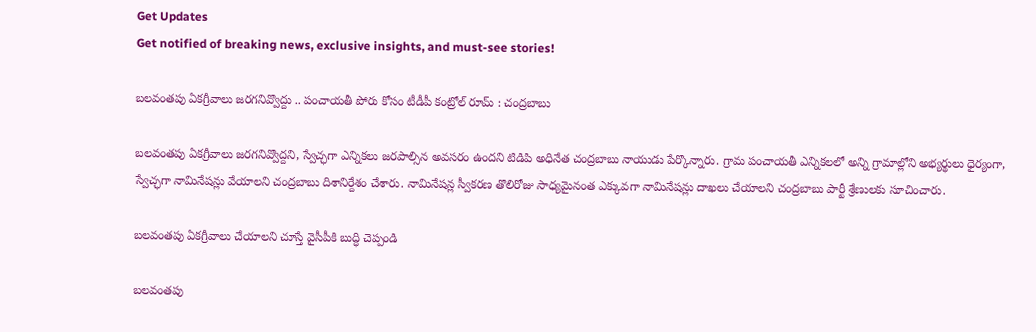Get Updates
Get notified of breaking news, exclusive insights, and must-see stories!

బలవంతపు ఏకగ్రీవాలు జరగనివ్వొద్దు .. పంచాయతీ పోరు కోసం టీడీపీ కంట్రోల్ రూమ్ : చంద్రబాబు

బలవంతపు ఏకగ్రీవాలు జరగనివ్వొద్దని, స్వేచ్ఛగా ఎన్నికలు జరపాల్సిన అవసరం ఉందని టిడిపి అధినేత చంద్రబాబు నాయుడు పేర్కొన్నారు. గ్రామ పంచాయతీ ఎన్నికలలో అన్ని గ్రామాల్లోని అభ్యర్థులు ధైర్యంగా, స్వేచ్ఛగా నామినేషన్లు వేయాలని చంద్రబాబు దిశానిర్దేశం చేశారు. నామినేషన్ల స్వీకరణ తొలిరోజు సాధ్యమైనంత ఎక్కువగా నామినేషన్లు దాఖలు చేయాలని చంద్రబాబు పార్టీ శ్రేణులకు సూచించారు.

బలవంతపు ఏకగ్రీవాలు చేయాలని చూస్తే వైసీపీకి బుద్ధి చెప్పండి

బలవంతపు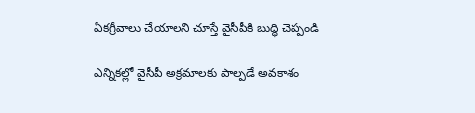ఏకగ్రీవాలు చేయాలని చూస్తే వైసీపీకి బుద్ధి చెప్పండి

ఎన్నికల్లో వైసీపీ అక్రమాలకు పాల్పడే అవకాశం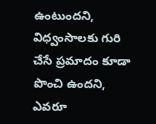ఉంటుందని, విధ్వంసాలకు గురి చేసే ప్రమాదం కూడా పొంచి ఉందని, ఎవరూ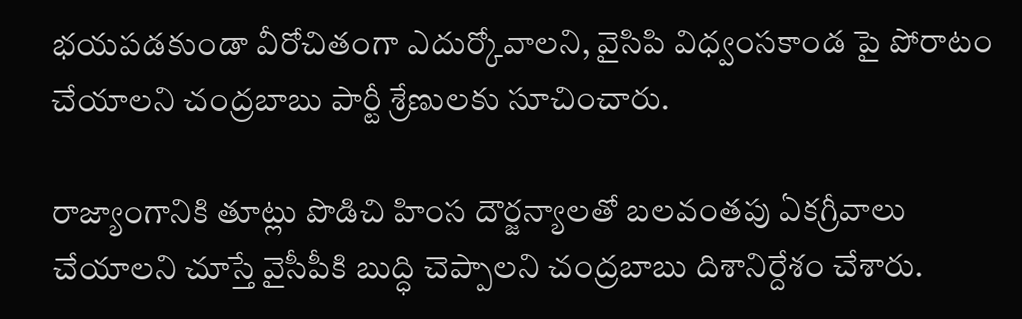భయపడకుండా వీరోచితంగా ఎదుర్కోవాలని, వైసిపి విధ్వంసకాండ పై పోరాటం చేయాలని చంద్రబాబు పార్టీ శ్రేణులకు సూచించారు.

రాజ్యాంగానికి తూట్లు పొడిచి హింస దౌర్జన్యాలతో బలవంతపు ఏకగ్రీవాలు చేయాలని చూస్తే వైసీపీకి బుద్ధి చెప్పాలని చంద్రబాబు దిశానిర్దేశం చేశారు.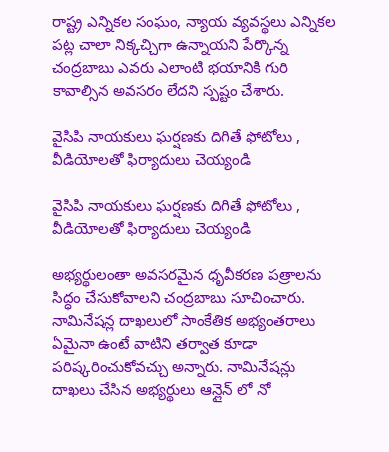రాష్ట్ర ఎన్నికల సంఘం, న్యాయ వ్యవస్థలు ఎన్నికల పట్ల చాలా నిక్కచ్చిగా ఉన్నాయని పేర్కొన్న చంద్రబాబు ఎవరు ఎలాంటి భయానికి గురి కావాల్సిన అవసరం లేదని స్పష్టం చేశారు.

వైసిపి నాయకులు ఘర్షణకు దిగితే ఫోటోలు , వీడియోలతో ఫిర్యాదులు చెయ్యండి

వైసిపి నాయకులు ఘర్షణకు దిగితే ఫోటోలు , వీడియోలతో ఫిర్యాదులు చెయ్యండి

అభ్యర్థులంతా అవసరమైన ధృవీకరణ పత్రాలను సిద్ధం చేసుకోవాలని చంద్రబాబు సూచించారు. నామినేషన్ల దాఖలులో సాంకేతిక అభ్యంతరాలు ఏమైనా ఉంటే వాటిని తర్వాత కూడా పరిష్కరించుకోవచ్చు అన్నారు. నామినేషన్లు దాఖలు చేసిన అభ్యర్థులు ఆన్లైన్ లో నో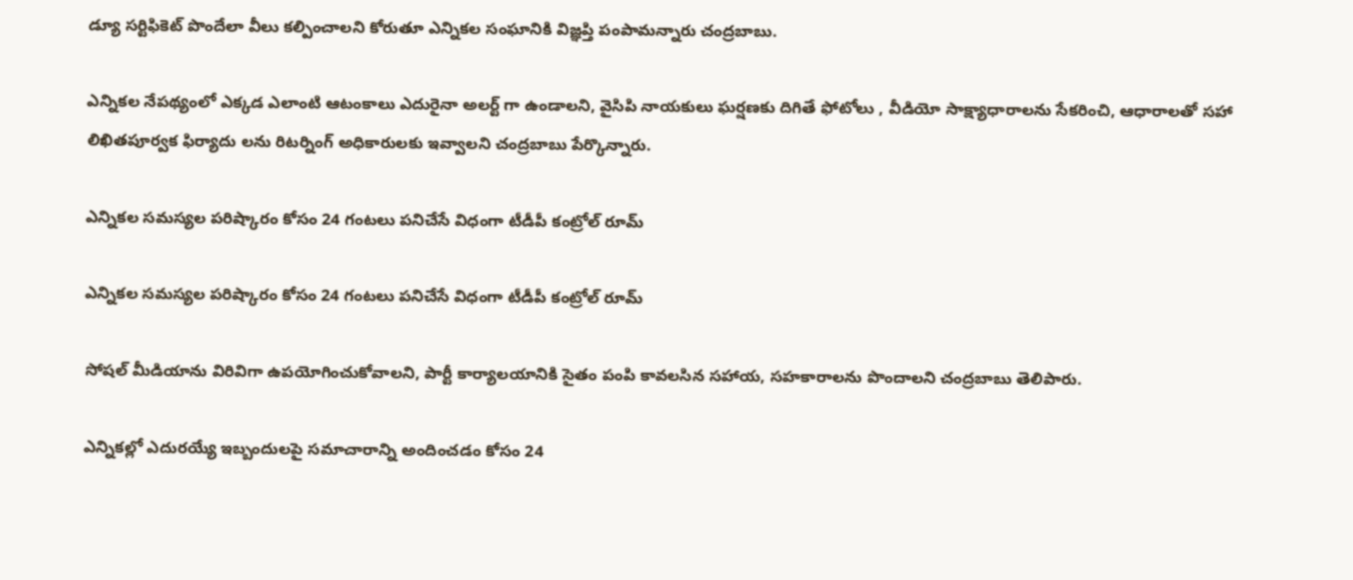డ్యూ సర్టిఫికెట్ పొందేలా వీలు కల్పించాలని కోరుతూ ఎన్నికల సంఘానికి విజ్ఞప్తి పంపామన్నారు చంద్రబాబు.

ఎన్నికల నేపథ్యంలో ఎక్కడ ఎలాంటి ఆటంకాలు ఎదురైనా అలర్ట్ గా ఉండాలని, వైసిపి నాయకులు ఘర్షణకు దిగితే ఫోటోలు , వీడియో సాక్ష్యాధారాలను సేకరించి, ఆధారాలతో సహా లిఖితపూర్వక ఫిర్యాదు లను రిటర్నింగ్ అధికారులకు ఇవ్వాలని చంద్రబాబు పేర్కొన్నారు.

ఎన్నికల సమస్యల పరిష్కారం కోసం 24 గంటలు పనిచేసే విధంగా టీడీపీ కంట్రోల్ రూమ్

ఎన్నికల సమస్యల పరిష్కారం కోసం 24 గంటలు పనిచేసే విధంగా టీడీపీ కంట్రోల్ రూమ్

సోషల్ మీడియాను విరివిగా ఉపయోగించుకోవాలని, పార్టీ కార్యాలయానికి సైతం పంపి కావలసిన సహాయ, సహకారాలను పొందాలని చంద్రబాబు తెలిపారు.

ఎన్నికల్లో ఎదురయ్యే ఇబ్బందులపై సమాచారాన్ని అందించడం కోసం 24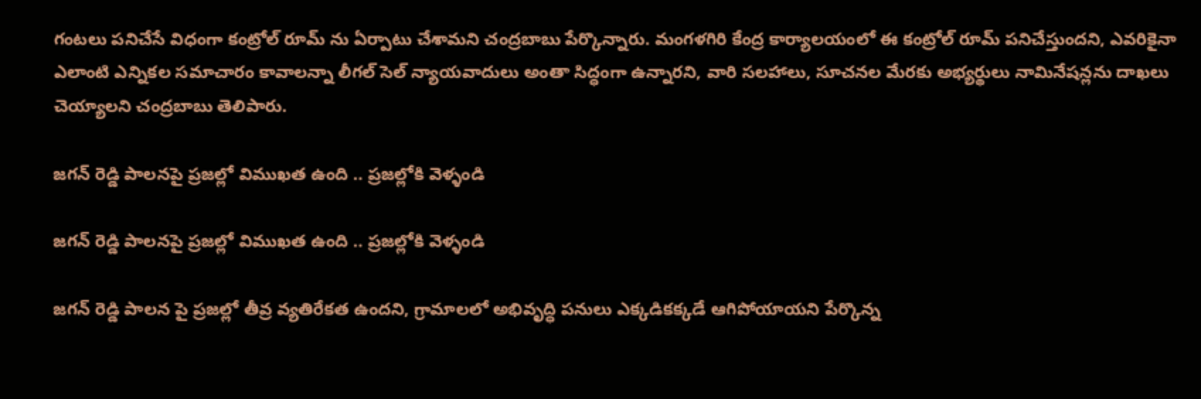గంటలు పనిచేసే విధంగా కంట్రోల్ రూమ్ ను ఏర్పాటు చేశామని చంద్రబాబు పేర్కొన్నారు. మంగళగిరి కేంద్ర కార్యాలయంలో ఈ కంట్రోల్ రూమ్ పనిచేస్తుందని, ఎవరికైనా ఎలాంటి ఎన్నికల సమాచారం కావాలన్నా లీగల్ సెల్ న్యాయవాదులు అంతా సిద్ధంగా ఉన్నారని, వారి సలహాలు, సూచనల మేరకు అభ్యర్థులు నామినేషన్లను దాఖలు చెయ్యాలని చంద్రబాబు తెలిపారు.

జగన్ రెడ్డి పాలనపై ప్రజల్లో విముఖత ఉంది .. ప్రజల్లోకి వెళ్ళండి

జగన్ రెడ్డి పాలనపై ప్రజల్లో విముఖత ఉంది .. ప్రజల్లోకి వెళ్ళండి

జగన్ రెడ్డి పాలన పై ప్రజల్లో తీవ్ర వ్యతిరేకత ఉందని, గ్రామాలలో అభివృద్ధి పనులు ఎక్కడికక్కడే ఆగిపోయాయని పేర్కొన్న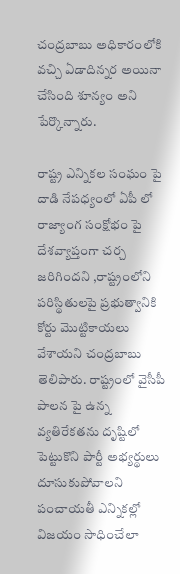చంద్రబాబు అధికారంలోకి వచ్చి ఏడాదిన్నర అయినా చేసింది శూన్యం అని పేర్కొన్నారు.

రాష్ట్ర ఎన్నికల సంఘం పై దాడి నేపధ్యంలో ఏపీ లో రాజ్యాంగ సంక్షోభం పై దేశవ్యాప్తంగా చర్చ జరిగిందని ,రాష్ట్రంలోని పరిస్థితులపై ప్రభుత్వానికి కోర్టు మొట్టికాయలు వేశాయని చంద్రబాబు తెలిపారు. రాష్ట్రంలో వైసీపీ పాలన పై ఉన్న వ్యతిరేకతను దృష్టిలో పెట్టుకొని పార్టీ అభ్యర్థులు దూసుకుపోవాలని పంచాయతీ ఎన్నికల్లో విజయం సాధించేలా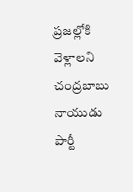ప్రజల్లోకి వెళ్లాలని చంద్రబాబు నాయుడు పార్టీ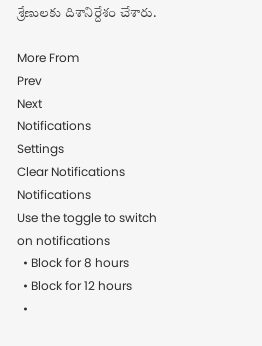శ్రేణులకు దిశానిర్దేశం చేశారు.

More From
Prev
Next
Notifications
Settings
Clear Notifications
Notifications
Use the toggle to switch on notifications
  • Block for 8 hours
  • Block for 12 hours
  •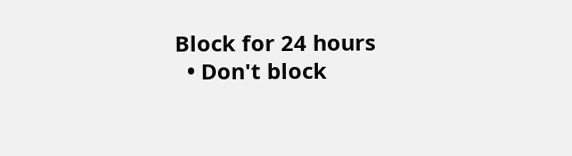Block for 24 hours
  • Don't block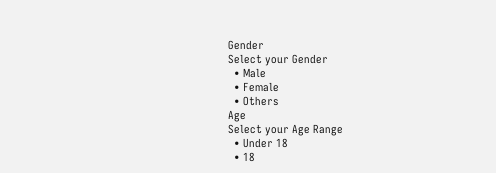Gender
Select your Gender
  • Male
  • Female
  • Others
Age
Select your Age Range
  • Under 18
  • 18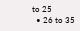to 25
  • 26 to 35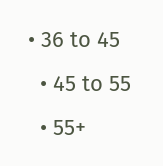• 36 to 45
  • 45 to 55
  • 55+